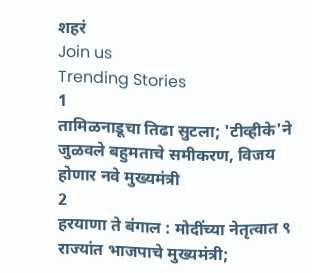शहरं
Join us
Trending Stories
1
तामिळनाडूचा तिढा सुटला; 'टीव्हीके'ने जुळवले बहुमताचे समीकरण, विजय होणार नवे मुख्यमंत्री
2
हरयाणा ते बंगाल : मोदींच्या नेतृत्वात ९ राज्यांत भाजपाचे मुख्यमंत्री;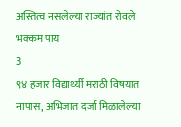अस्तित्व नसलेल्या राज्यांत रोवले भक्कम पाय
3
९४ हजार विद्यार्थ्यी मराठी विषयात नापास, अभिजात दर्जा मिळालेल्या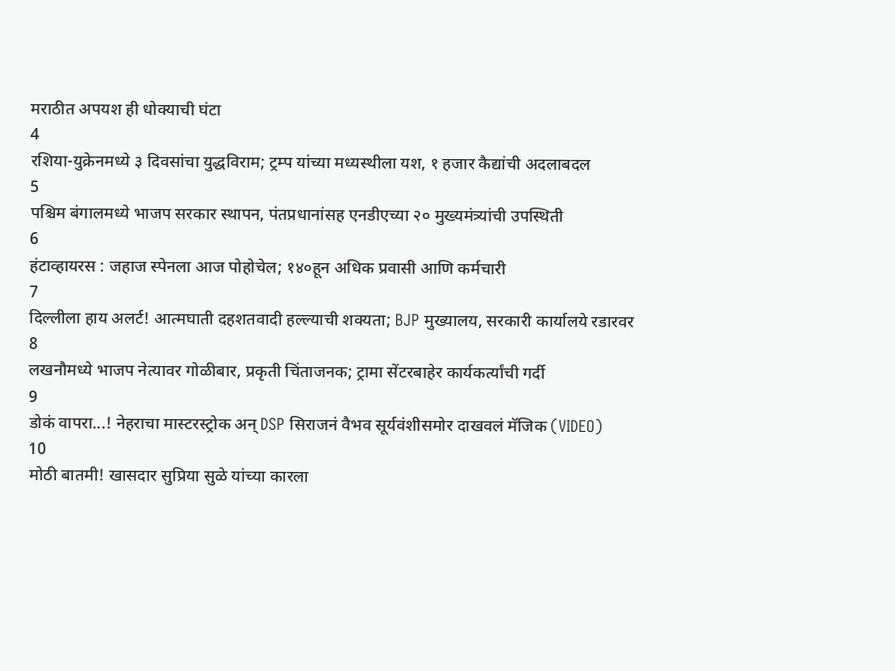मराठीत अपयश ही धोक्याची घंटा
4
रशिया-युक्रेनमध्ये ३ दिवसांचा युद्धविराम; ट्रम्प यांच्या मध्यस्थीला यश, १ हजार कैद्यांची अदलाबदल
5
पश्चिम बंगालमध्ये भाजप सरकार स्थापन, पंतप्रधानांसह एनडीएच्या २० मुख्यमंत्र्यांची उपस्थिती
6
हंटाव्हायरस : जहाज स्पेनला आज पोहोचेल; १४०हून अधिक प्रवासी आणि कर्मचारी
7
दिल्लीला हाय अलर्ट! आत्मघाती दहशतवादी हल्ल्याची शक्यता; BJP मुख्यालय, सरकारी कार्यालये रडारवर
8
लखनौमध्ये भाजप नेत्यावर गोळीबार, प्रकृती चिंताजनक; ट्रामा सेंटरबाहेर कार्यकर्त्यांची गर्दी
9
डोकं वापरा...! नेहराचा मास्टरस्ट्रोक अन् DSP सिराजनं वैभव सूर्यवंशीसमोर दाखवलं मॅजिक (VIDEO)
10
मोठी बातमी! खासदार सुप्रिया सुळे यांच्या कारला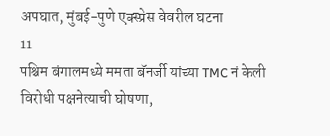अपघात, मुंबई-पुणे एक्स्प्रेस वेवरील घटना
11
पश्चिम बंगालमध्ये ममता बॅनर्जी यांच्या TMC नं केली विरोधी पक्षनेत्याची घोषणा,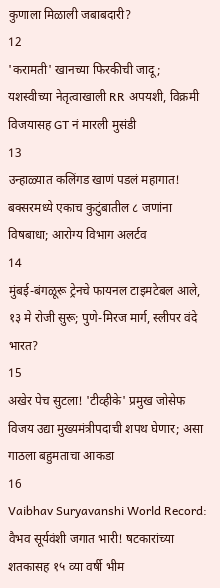कुणाला मिळाली जबाबदारी?
12
'करामती' खानच्या फिरकीची जादू; यशस्वीच्या नेतृत्वाखाली RR अपयशी, विक्रमी विजयासह GT नं मारली मुसंडी
13
उन्हाळ्यात कलिंगड खाणं पडलं महागात! बक्सरमध्ये एकाच कुटुंबातील ८ जणांना विषबाधा; आरोग्य विभाग अलर्टव
14
मुंबई-बंगळूरू ट्रेनचे फायनल टाइमटेबल आले, १३ मे रोजी सुरू; पुणे-मिरज मार्ग, स्लीपर वंदे भारत?
15
अखेर पेच सुटला! 'टीव्हीके' प्रमुख जोसेफ विजय उद्या मुख्यमंत्रीपदाची शपथ घेणार; असा गाठला बहुमताचा आकडा
16
Vaibhav Suryavanshi World Record: वैभव सूर्यवंशी जगात भारी! षटकारांच्या शतकासह १५ व्या वर्षी भीम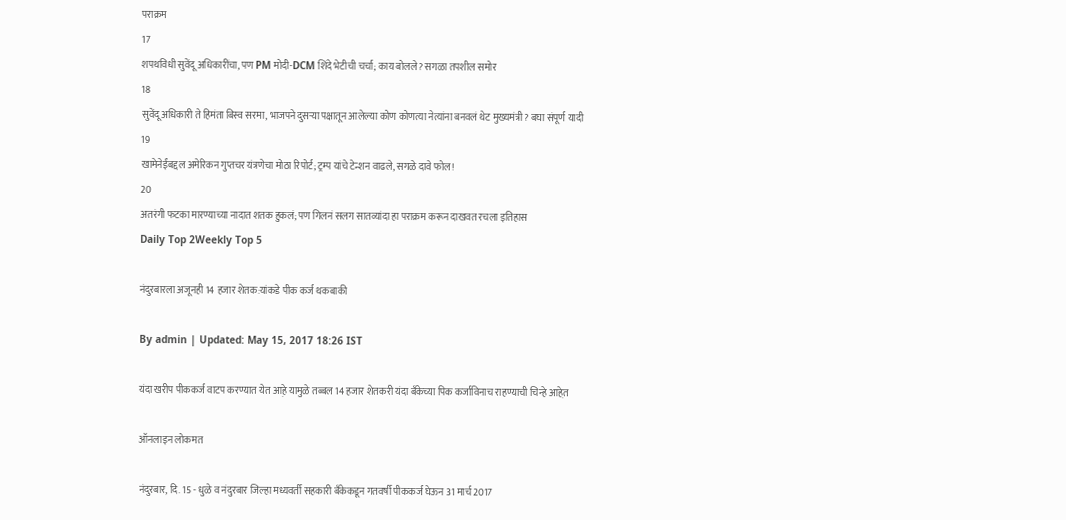पराक्रम
17
शपथविधी सुवेंदू अधिकारींचा, पण PM मोदी-DCM शिंदे भेटीची चर्चा; काय बोलले? सगळा तपशील समोर
18
सुवेंदू अधिकारी ते हिमंता बिस्व सरमा, भाजपने दुसऱ्या पक्षातून आलेल्या कोण कोणत्या नेत्यांना बनवलं थेट मुख्यमंत्री? बघा संपूर्ण यादी
19
खामेनेईंबद्दल अमेरिकन गुप्तचर यंत्रणेचा मोठा रिपोर्ट; ट्रम्प यांचे टेन्शन वाढले, सगळे दावे फोल!
20
अतरंगी फटका मारण्याच्या नादात शतक हुकलं; पण गिलनं सलग सातव्यांदा हा पराक्रम करून दाखवत रचला इतिहास
Daily Top 2Weekly Top 5

नंदुरबारला अजूनही 14 हजार शेतक:यांकडे पीक कर्ज थकबाकी

By admin | Updated: May 15, 2017 18:26 IST

यंदा खरीप पीककर्ज वाटप करण्यात येत आह़े यामुळे तब्बल 14 हजार शेतकरी यंदा बँकेच्या पिक कर्जाविनाच राहण्याची चिन्हे आहेत़

ऑनलाइन लोकमत

नंदुरबार, दि. 15 - धुळे व नंदुरबार जिल्हा मध्यवर्ती सहकारी बँकेकडून गतवर्षी पीककर्ज घेऊन 31 मार्च 2017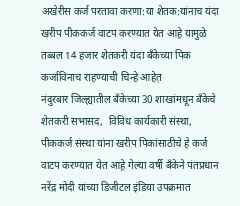अखेरीस कर्ज परतावा करणा:या शेतक:यांनाच यंदा खरीप पीककर्ज वाटप करण्यात येत आह़े यामुळे तब्बल 14 हजार शेतकरी यंदा बँकेच्या पिक कर्जाविनाच राहण्याची चिन्हे आहेत़
नंदुरबार जिल्ह्यातील बँकेच्या 30 शाखांमधून बँकेचे शेतकरी सभासद,  विविध कार्यकारी संस्था, पीककर्ज संस्था यांना खरीप पिकांसाठीचे हे कर्ज वाटप करण्यात येत आह़े गेल्या वर्षी बँकेने पंतप्रधान नरेंद्र मोदी यांच्या डिजीटल इंडिया उपक्रमात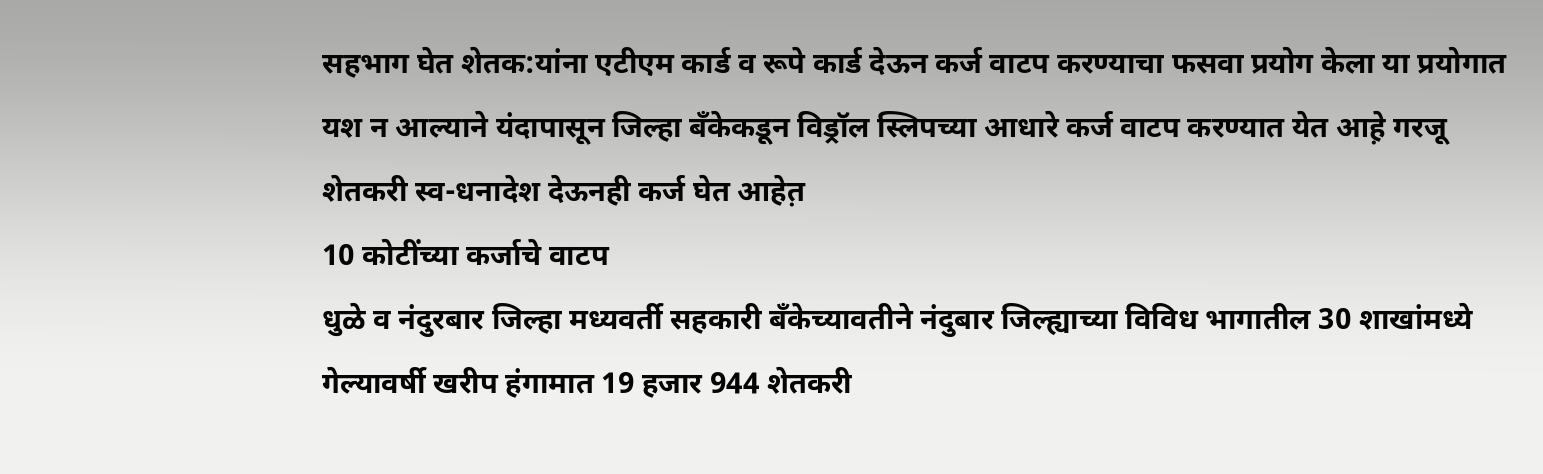सहभाग घेत शेतक:यांना एटीएम कार्ड व रूपे कार्ड देऊन कर्ज वाटप करण्याचा फसवा प्रयोग केला या प्रयोगात यश न आल्याने यंदापासून जिल्हा बँकेकडून विड्रॉल स्लिपच्या आधारे कर्ज वाटप करण्यात येत आह़े गरजू शेतकरी स्व-धनादेश देऊनही कर्ज घेत आहेत़
10 कोटींच्या कर्जाचे वाटप
धुळे व नंदुरबार जिल्हा मध्यवर्ती सहकारी बँकेच्यावतीने नंदुबार जिल्ह्याच्या विविध भागातील 30 शाखांमध्ये गेल्यावर्षी खरीप हंगामात 19 हजार 944 शेतकरी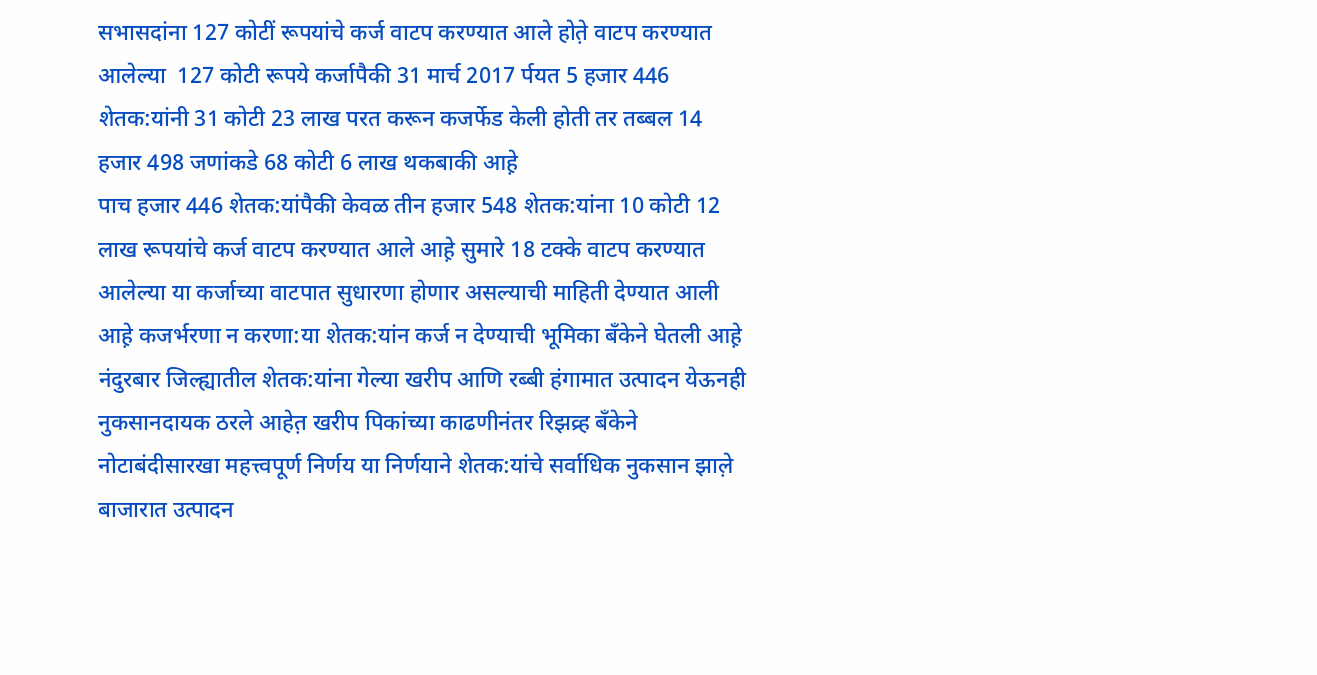सभासदांना 127 कोटीं रूपयांचे कर्ज वाटप करण्यात आले होत़े वाटप करण्यात आलेल्या  127 कोटी रूपये कर्जापैकी 31 मार्च 2017 र्पयत 5 हजार 446 शेतक:यांनी 31 कोटी 23 लाख परत करून कजर्फेड केली होती तर तब्बल 14 हजार 498 जणांकडे 68 कोटी 6 लाख थकबाकी आह़े
पाच हजार 446 शेतक:यांपैकी केवळ तीन हजार 548 शेतक:यांना 10 कोटी 12 लाख रूपयांचे कर्ज वाटप करण्यात आले आह़े सुमारे 18 टक्के वाटप करण्यात आलेल्या या कर्जाच्या वाटपात सुधारणा होणार असल्याची माहिती देण्यात आली आह़े कजर्भरणा न करणा:या शेतक:यांन कर्ज न देण्याची भूमिका बँकेने घेतली आह़े
नंदुरबार जिल्ह्यातील शेतक:यांना गेल्या खरीप आणि रब्बी हंगामात उत्पादन येऊनही नुकसानदायक ठरले आहेत़ खरीप पिकांच्या काढणीनंतर रिझव्र्ह बँकेने नोटाबंदीसारखा महत्त्वपूर्ण निर्णय या निर्णयाने शेतक:यांचे सर्वाधिक नुकसान झाल़े बाजारात उत्पादन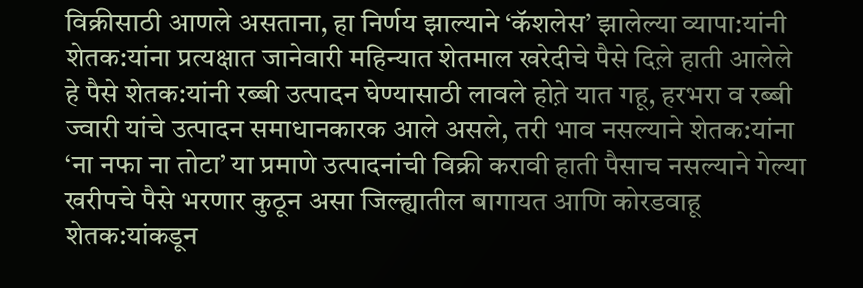विक्रीसाठी आणले असताना, हा निर्णय झाल्याने ‘कॅशलेस’ झालेल्या व्यापा:यांनी शेतक:यांना प्रत्यक्षात जानेवारी महिन्यात शेतमाल खरेदीचे पैसे दिल़े हाती आलेले हे पैसे शेतक:यांनी रब्बी उत्पादन घेण्यासाठी लावले होत़े यात गहू, हरभरा व रब्बी ज्वारी यांचे उत्पादन समाधानकारक आले असले, तरी भाव नसल्याने शेतक:यांना ‘ना नफा ना तोटा’ या प्रमाणे उत्पादनांची विक्री करावी हाती पैसाच नसल्याने गेल्या खरीपचे पैसे भरणार कुठून असा जिल्ह्यातील बागायत आणि कोरडवाहू शेतक:यांकडून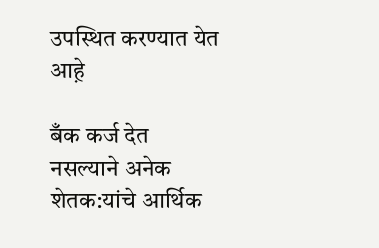उपस्थित करण्यात येत आह़े

बँक कर्ज देत नसल्याने अनेक शेतक:यांचे आर्थिक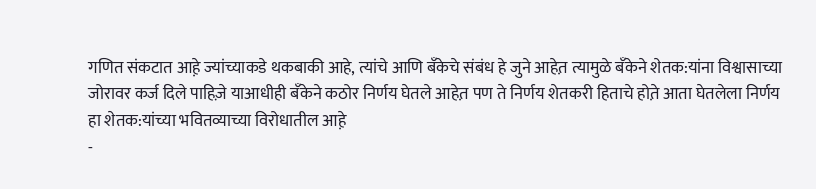गणित संकटात आह़े ज्यांच्याकडे थकबाकी आहे, त्यांचे आणि बँकेचे संबंध हे जुने आहेत़ त्यामुळे बँकेने शेतक:यांना विश्वासाच्या जोरावर कर्ज दिले पाहिज़े याआधीही बँकेने कठोर निर्णय घेतले आहेत़ पण ते निर्णय शेतकरी हिताचे होत़े आता घेतलेला निर्णय हा शेतक:यांच्या भवितव्याच्या विरोधातील आह़े
-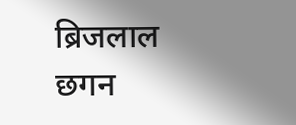ब्रिजलाल छगन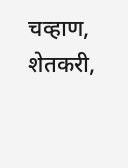चव्हाण, शेतकरी,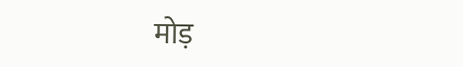मोड़